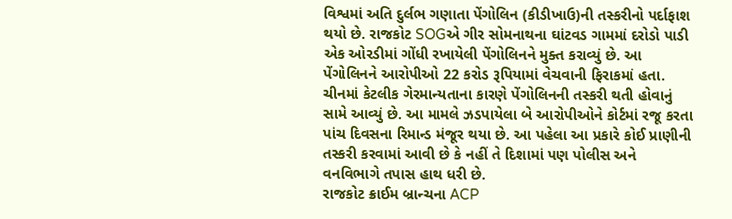વિશ્વમાં અતિ દુર્લભ ગણાતા પેંગોલિન (કીડીખાઉ)ની તસ્કરીનો પર્દાફાશ થયો છે. રાજકોટ SOGએ ગીર સોમનાથના ઘાંટવડ ગામમાં દરોડો પાડી એક ઓરડીમાં ગોંધી રખાયેલી પેંગોલિનને મુક્ત કરાવ્યું છે. આ પેંગોલિનને આરોપીઓ 22 કરોડ રૂપિયામાં વેચવાની ફિરાકમાં હતા. ચીનમાં કેટલીક ગેરમાન્યતાના કારણે પેંગોલિનની તસ્કરી થતી હોવાનું સામે આવ્યું છે. આ મામલે ઝડપાયેલા બે આરોપીઓને કોર્ટમાં રજૂ કરતા પાંચ દિવસના રિમાન્ડ મંજૂર થયા છે. આ પહેલા આ પ્રકારે કોઈ પ્રાણીની તસ્કરી કરવામાં આવી છે કે નહીં તે દિશામાં પણ પોલીસ અને વનવિભાગે તપાસ હાથ ધરી છે.
રાજકોટ ક્રાઈમ બ્રાન્ચના ACP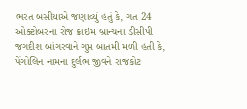ભરત બસીયાએ જણાવ્યું હતું કે, ગત 24 ઓક્ટોબરના રોજ ક્રાઇમ બ્રાન્ચના ડીસીપી જગદીશ બાંગરવાને ગુપ્ત બાતમી મળી હતી કે, પેંગોલિન નામના દુર્લભ જીવને રાજકોટ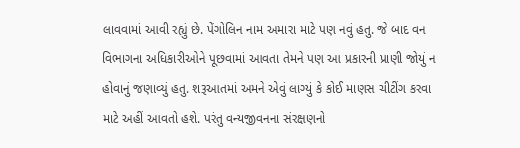લાવવામાં આવી રહ્યું છે. પેંગોલિન નામ અમારા માટે પણ નવું હતુ. જે બાદ વન વિભાગના અધિકારીઓને પૂછવામાં આવતા તેમને પણ આ પ્રકારની પ્રાણી જોયું ન હોવાનું જણાવ્યું હતુ. શરૂઆતમાં અમને એવું લાગ્યું કે કોઈ માણસ ચીટીંગ કરવા માટે અહીં આવતો હશે. પરંતુ વન્યજીવનના સંરક્ષણનો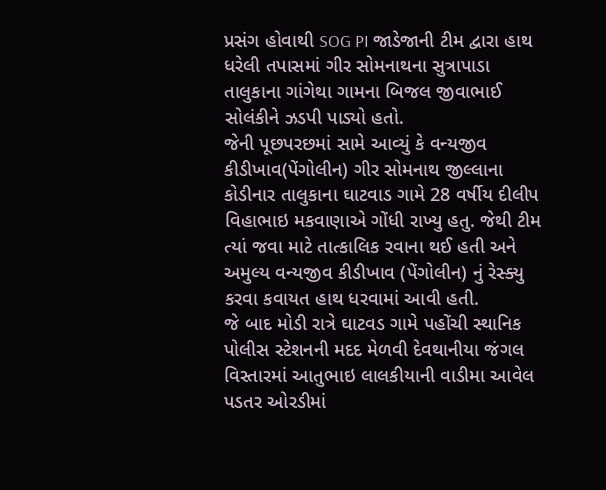પ્રસંગ હોવાથી SOG PI જાડેજાની ટીમ દ્વારા હાથ ધરેલી તપાસમાં ગીર સોમનાથના સુત્રાપાડા તાલુકાના ગાંગેથા ગામના બિજલ જીવાભાઈ સોલંકીને ઝડપી પાડ્યો હતો.
જેની પૂછપરછમાં સામે આવ્યું કે વન્યજીવ કીડીખાવ(પેંગોલીન) ગીર સોમનાથ જીલ્લાના કોડીનાર તાલુકાના ઘાટવાડ ગામે 28 વર્ષીય દીલીપ વિહાભાઇ મકવાણાએ ગોંધી રાખ્યુ હતુ. જેથી ટીમ ત્યાં જવા માટે તાત્કાલિક રવાના થઈ હતી અને અમુલ્ય વન્યજીવ કીડીખાવ (પેંગોલીન) નું રેસ્ક્યુ કરવા કવાયત હાથ ધરવામાં આવી હતી.
જે બાદ મોડી રાત્રે ઘાટવડ ગામે પહોંચી સ્થાનિક પોલીસ સ્ટેશનની મદદ મેળવી દેવથાનીયા જંગલ વિસ્તારમાં આતુભાઇ લાલકીયાની વાડીમા આવેલ પડતર ઓરડીમાં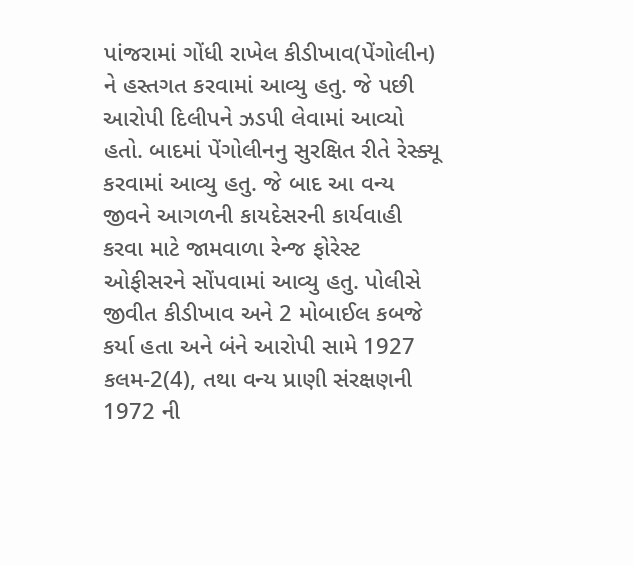પાંજરામાં ગોંધી રાખેલ કીડીખાવ(પેંગોલીન) ને હસ્તગત કરવામાં આવ્યુ હતુ. જે પછી આરોપી દિલીપને ઝડપી લેવામાં આવ્યો હતો. બાદમાં પેંગોલીનનુ સુરક્ષિત રીતે રેસ્ક્યૂ કરવામાં આવ્યુ હતુ. જે બાદ આ વન્ય જીવને આગળની કાયદેસરની કાર્યવાહી કરવા માટે જામવાળા રેન્જ ફોરેસ્ટ ઓફીસરને સોંપવામાં આવ્યુ હતુ. પોલીસે જીવીત કીડીખાવ અને 2 મોબાઈલ કબજે કર્યા હતા અને બંને આરોપી સામે 1927 કલમ-2(4), તથા વન્ય પ્રાણી સંરક્ષણની 1972 ની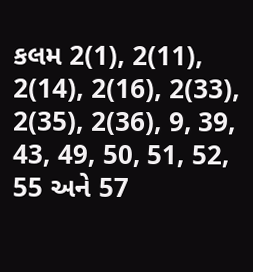કલમ 2(1), 2(11), 2(14), 2(16), 2(33), 2(35), 2(36), 9, 39, 43, 49, 50, 51, 52, 55 અને 57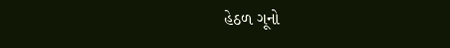હેઠળ ગૂનો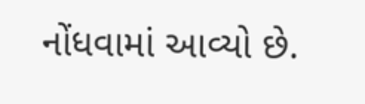નોંધવામાં આવ્યો છે.